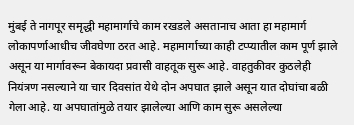मुंबई ते नागपूर समृद्धी महामार्गाचे काम रखडले असतानाच आता हा महामार्ग लोकापर्णाआधीच जीवघेणा ठरत आहे. महामार्गाच्या काही टप्प्यातील काम पूर्ण झाले असून या मार्गावरून बेकायदा प्रवासी वाहतूक सुरू आहे. वाहतुकीवर कुठलेही नियंत्रण नसल्याने या चार दिवसांत येथे दोन अपघात झाले असून यात दोघांचा बळी गेला आहे. या अपघातांमुळे तयार झालेल्या आणि काम सुरू असलेल्या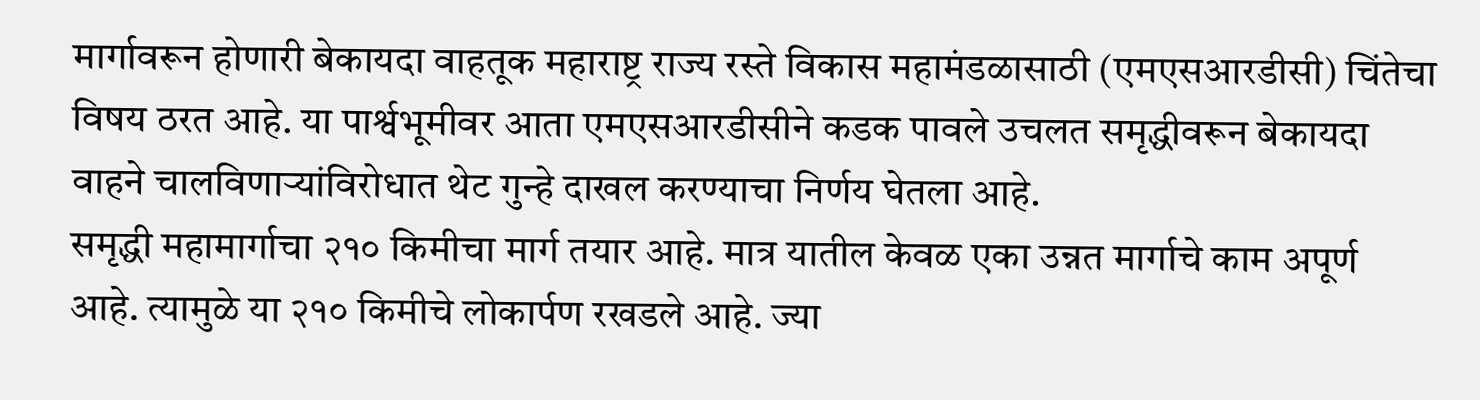मार्गावरून होणारी बेकायदा वाहतूक महाराष्ट्र राज्य रस्ते विकास महामंडळासाठी (एमएसआरडीसी) चिंतेचा विषय ठरत आहे. या पार्श्वभूमीवर आता एमएसआरडीसीने कडक पावले उचलत समृद्धीवरून बेकायदा वाहने चालविणाऱ्यांविरोधात थेट गुन्हे दाखल करण्याचा निर्णय घेतला आहे.
समृद्धी महामार्गाचा २१० किमीचा मार्ग तयार आहे. मात्र यातील केवळ एका उन्नत मार्गाचे काम अपूर्ण आहे. त्यामुळे या २१० किमीचे लोकार्पण रखडले आहे. ज्या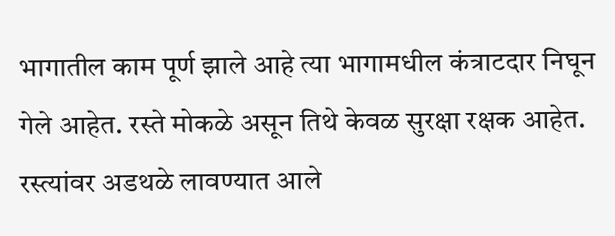भागातील काम पूर्ण झाले आहे त्या भागामधील कंत्राटदार निघून गेले आहेत. रस्ते मोकळे असून तिथे केवळ सुरक्षा रक्षक आहेत. रस्त्यांवर अडथळे लावण्यात आले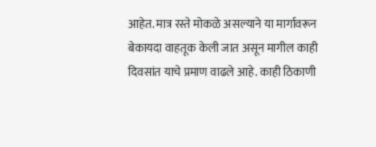आहेत. मात्र रस्ते मोकळे असल्याने या मार्गावरून बेकायदा वाहतूक केली जात असून मागील काही दिवसांत याचे प्रमाण वाढले आहे. काही ठिकाणी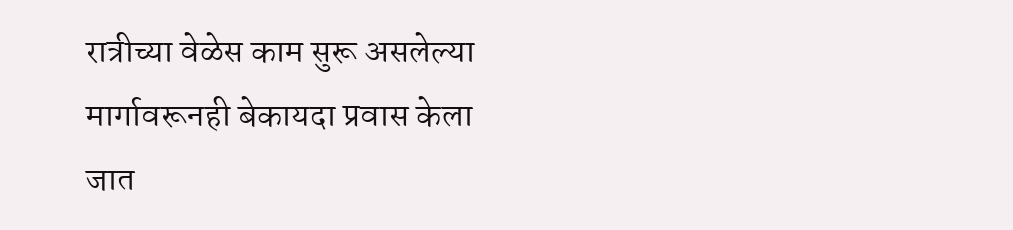रात्रीच्या वेळेस काम सुरू असलेल्या मार्गावरूनही बेकायदा प्रवास केला जात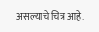असल्याचे चित्र आहे.